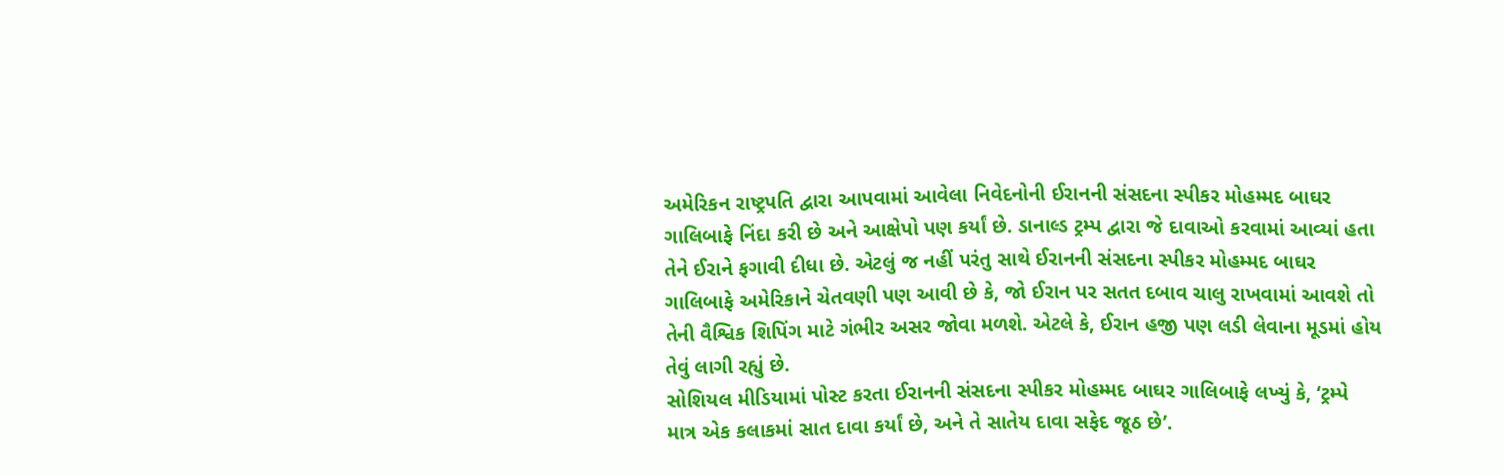અમેરિકન રાષ્ટ્રપતિ દ્વારા આપવામાં આવેલા નિવેદનોની ઈરાનની સંસદના સ્પીકર મોહમ્મદ બાઘર
ગાલિબાફે નિંદા કરી છે અને આક્ષેપો પણ કર્યાં છે. ડાનાલ્ડ ટ્રમ્પ દ્વારા જે દાવાઓ કરવામાં આવ્યાં હતા
તેને ઈરાને ફગાવી દીધા છે. એટલું જ નહીં પરંતુ સાથે ઈરાનની સંસદના સ્પીકર મોહમ્મદ બાઘર
ગાલિબાફે અમેરિકાને ચેતવણી પણ આવી છે કે, જો ઈરાન પર સતત દબાવ ચાલુ રાખવામાં આવશે તો
તેની વૈશ્વિક શિપિંગ માટે ગંભીર અસર જોવા મળશે. એટલે કે, ઈરાન હજી પણ લડી લેવાના મૂડમાં હોય
તેવું લાગી રહ્યું છે.
સોશિયલ મીડિયામાં પોસ્ટ કરતા ઈરાનની સંસદના સ્પીકર મોહમ્મદ બાઘર ગાલિબાફે લખ્યું કે, ‘ટ્રમ્પે
માત્ર એક કલાકમાં સાત દાવા કર્યાં છે, અને તે સાતેય દાવા સફેદ જૂઠ છે’.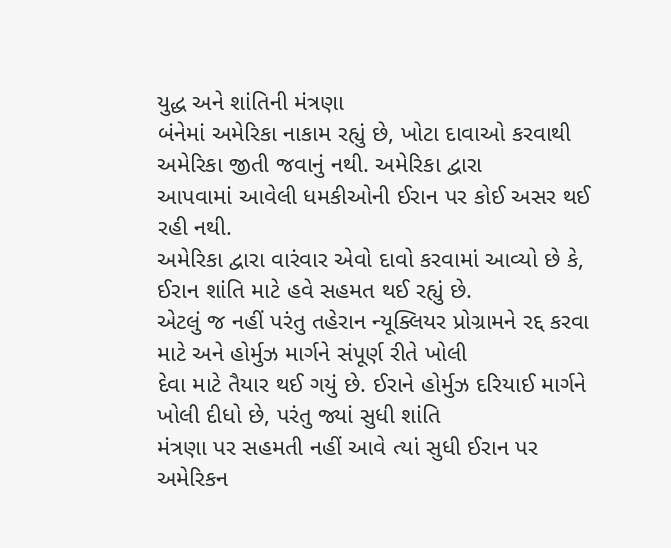યુદ્ધ અને શાંતિની મંત્રણા
બંનેમાં અમેરિકા નાકામ રહ્યું છે, ખોટા દાવાઓ કરવાથી અમેરિકા જીતી જવાનું નથી. અમેરિકા દ્વારા
આપવામાં આવેલી ધમકીઓની ઈરાન પર કોઈ અસર થઈ રહી નથી.
અમેરિકા દ્વારા વારંવાર એવો દાવો કરવામાં આવ્યો છે કે, ઈરાન શાંતિ માટે હવે સહમત થઈ રહ્યું છે.
એટલું જ નહીં પરંતુ તહેરાન ન્યૂક્લિયર પ્રોગ્રામને રદ્દ કરવા માટે અને હોર્મુઝ માર્ગને સંપૂર્ણ રીતે ખોલી
દેવા માટે તૈયાર થઈ ગયું છે. ઈરાને હોર્મુઝ દરિયાઈ માર્ગને ખોલી દીધો છે, પરંતુ જ્યાં સુધી શાંતિ
મંત્રણા પર સહમતી નહીં આવે ત્યાં સુધી ઈરાન પર અમેરિકન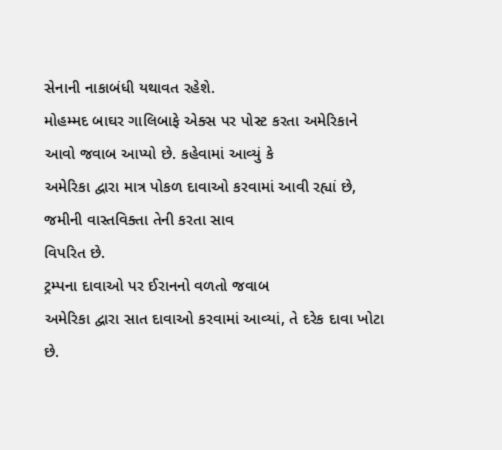સેનાની નાકાબંધી યથાવત રહેશે.
મોહમ્મદ બાઘર ગાલિબાફે એક્સ પર પોસ્ટ કરતા અમેરિકાને આવો જવાબ આપ્યો છે. કહેવામાં આવ્યું કે
અમેરિકા દ્વારા માત્ર પોકળ દાવાઓ કરવામાં આવી રહ્યાં છે, જમીની વાસ્તવિક્તા તેની કરતા સાવ
વિપરિત છે.
ટ્રમ્પના દાવાઓ પર ઈરાનનો વળતો જવાબ
અમેરિકા દ્વારા સાત દાવાઓ કરવામાં આવ્યાં, તે દરેક દાવા ખોટા છે.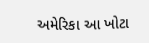અમેરિકા આ ખોટા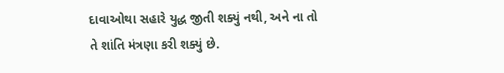દાવાઓથા સહારે યુદ્ધ જીતી શક્યું નથી, અને ના તો તે શાંતિ મંત્રણા કરી શક્યું છે.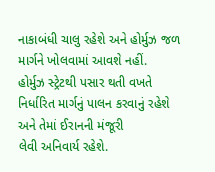નાકાબંધી ચાલુ રહેશે અને હોર્મુઝ જળ માર્ગને ખોલવામાં આવશે નહીં.
હોર્મુઝ સ્ટ્રેટથી પસાર થતી વખતે નિર્ધારિત માર્ગનું પાલન કરવાનું રહેશે અને તેમાં ઈરાનની મંજૂરી
લેવી અનિવાર્ય રહેશે.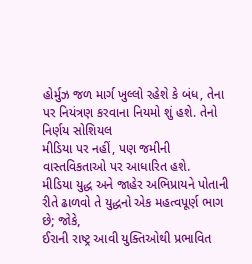હોર્મુઝ જળ માર્ગ ખુલ્લો રહેશે કે બંધ, તેના પર નિયંત્રણ કરવાના નિયમો શું હશે. તેનો નિર્ણય સોશિયલ
મીડિયા પર નહીં, પણ જમીની વાસ્તવિકતાઓ પર આધારિત હશે.
મીડિયા યુદ્ધ અને જાહેર અભિપ્રાયને પોતાની રીતે ઢાળવો તે યુદ્ધનો એક મહત્વપૂર્ણ ભાગ છે; જોકે,
ઈરાની રાષ્ટ્ર આવી યુક્તિઓથી પ્રભાવિત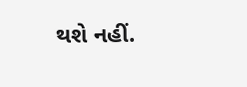થશે નહીં.